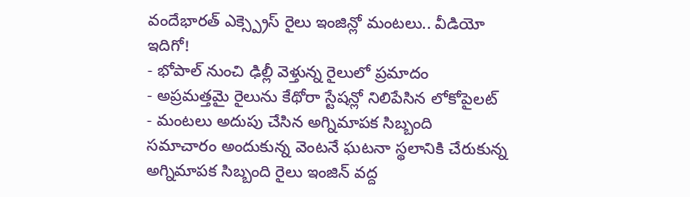వందేభారత్ ఎక్స్ప్రెస్ రైలు ఇంజిన్లో మంటలు.. వీడియో ఇదిగో!
- భోపాల్ నుంచి ఢిల్లీ వెళ్తున్న రైలులో ప్రమాదం
- అప్రమత్తమై రైలును కేథోరా స్టేషన్లో నిలిపేసిన లోకోపైలట్
- మంటలు అదుపు చేసిన అగ్నిమాపక సిబ్బంది
సమాచారం అందుకున్న వెంటనే ఘటనా స్థలానికి చేరుకున్న అగ్నిమాపక సిబ్బంది రైలు ఇంజిన్ వద్ద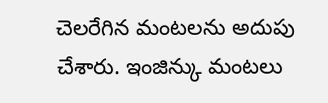చెలరేగిన మంటలను అదుపు చేశారు. ఇంజిన్కు మంటలు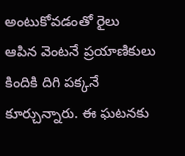అంటుకోవడంతో రైలు ఆపిన వెంటనే ప్రయాణికులు కిందికి దిగి పక్కనే కూర్చున్నారు. ఈ ఘటనకు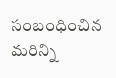సంబంధించిన మరిన్ని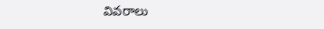వివరాలు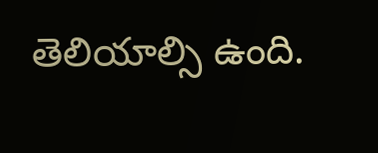తెలియాల్సి ఉంది.